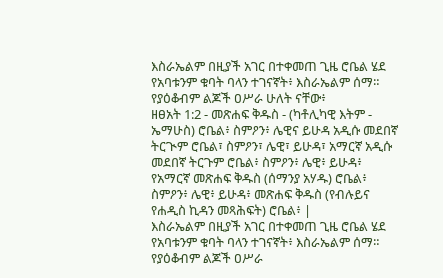እስራኤልም በዚያች አገር በተቀመጠ ጊዜ ሮቤል ሄደ የአባቱንም ቁባት ባላን ተገናኛት፥ እስራኤልም ሰማ። የያዕቆብም ልጆች ዐሥራ ሁለት ናቸው፥
ዘፀአት 1:2 - መጽሐፍ ቅዱስ - (ካቶሊካዊ እትም - ኤማሁስ) ሮቤል፥ ስምዖን፥ ሌዊና ይሁዳ አዲሱ መደበኛ ትርጒም ሮቤል፣ ስምዖን፣ ሌዊ፣ ይሁዳ፣ አማርኛ አዲሱ መደበኛ ትርጉም ሮቤል፥ ስምዖን፥ ሌዊ፥ ይሁዳ፥ የአማርኛ መጽሐፍ ቅዱስ (ሰማንያ አሃዱ) ሮቤል፥ ስምዖን፥ ሌዊ፥ ይሁዳ፥ መጽሐፍ ቅዱስ (የብሉይና የሐዲስ ኪዳን መጻሕፍት) ሮቤል፥ |
እስራኤልም በዚያች አገር በተቀመጠ ጊዜ ሮቤል ሄደ የአባቱንም ቁባት ባላን ተገናኛት፥ እስራኤልም ሰማ። የያዕቆብም ልጆች ዐሥራ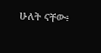ሁለት ናቸው፥